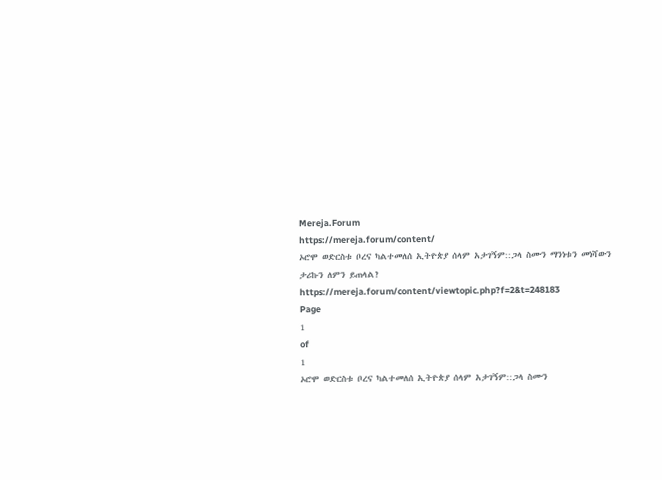Mereja.Forum
https://mereja.forum/content/
ኦሮሞ ወድርስቱ ቦረና ካልተመለሰ ኢትዮጵያ ሰላም አታገኝም::ጋላ ስሙን ማንነቱን መነሻውን ታሪኩን ለምን ይጠላል?
https://mereja.forum/content/viewtopic.php?f=2&t=248183
Page
1
of
1
ኦሮሞ ወድርስቱ ቦረና ካልተመለሰ ኢትዮጵያ ሰላም አታገኝም::ጋላ ስሙን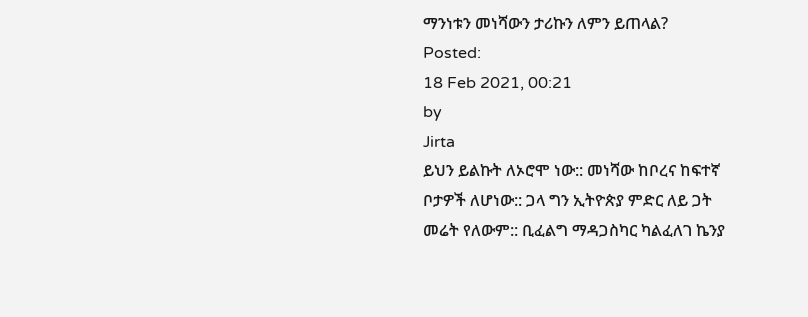ማንነቱን መነሻውን ታሪኩን ለምን ይጠላል?
Posted:
18 Feb 2021, 00:21
by
Jirta
ይህን ይልኩት ለኦሮሞ ነው:: መነሻው ከቦረና ከፍተኛ ቦታዎች ለሆነው:: ጋላ ግን ኢትዮጵያ ምድር ለይ ጋት መሬት የለውም:: ቢፈልግ ማዳጋስካር ካልፈለገ ኬንያ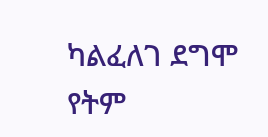ካልፈለገ ደግሞ የትም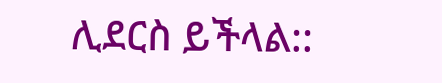ሊደርስ ይችላል::